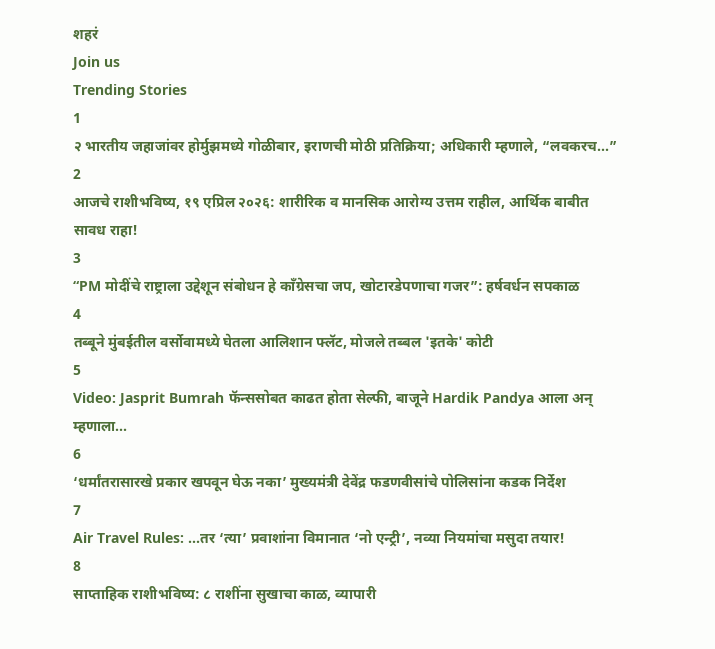शहरं
Join us
Trending Stories
1
२ भारतीय जहाजांवर होर्मुझमध्ये गोळीबार, इराणची मोठी प्रतिक्रिया; अधिकारी म्हणाले, “लवकरच...”
2
आजचे राशीभविष्य, १९ एप्रिल २०२६: शारीरिक व मानसिक आरोग्य उत्तम राहील, आर्थिक बाबीत सावध राहा!
3
“PM मोदींचे राष्ट्राला उद्देशून संबोधन हे काँग्रेसचा जप, खोटारडेपणाचा गजर”: हर्षवर्धन सपकाळ
4
तब्बूने मुंबईतील वर्सोवामध्ये घेतला आलिशान फ्लॅट, मोजले तब्बल 'इतके' कोटी
5
Video: Jasprit Bumrah फॅन्ससोबत काढत होता सेल्फी, बाजूने Hardik Pandya आला अन् म्हणाला...
6
‘धर्मांतरासारखे प्रकार खपवून घेऊ नका’ मुख्यमंत्री देवेंद्र फडणवीसांचे पोलिसांना कडक निर्देश
7
Air Travel Rules: ...तर ‘त्या’ प्रवाशांना विमानात ‘नो एन्ट्री’, नव्या नियमांचा मसुदा तयार!
8
साप्ताहिक राशीभविष्य: ८ राशींना सुखाचा काळ, व्यापारी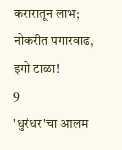करारातून लाभ; नोकरीत पगारवाढ, इगो टाळा!
9
'धुरंधर'चा आलम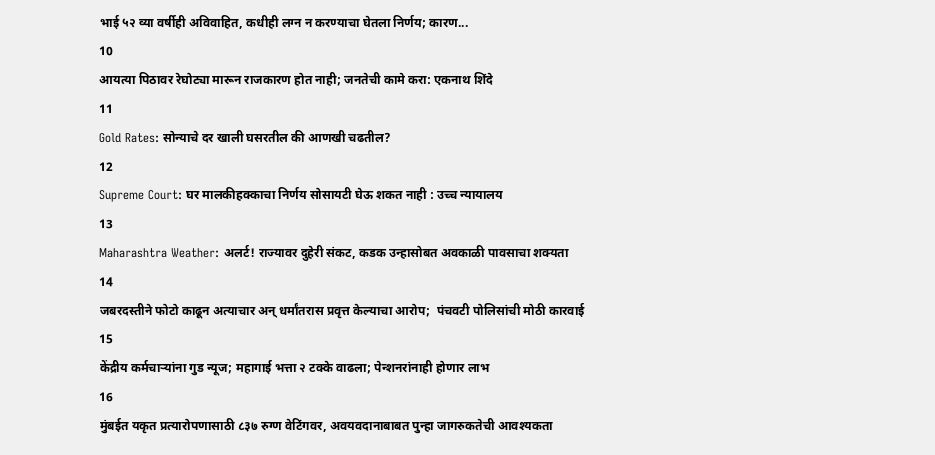भाई ५२ व्या वर्षीही अविवाहित, कधीही लग्न न करण्याचा घेतला निर्णय; कारण...
10
आयत्या पिठावर रेघोट्या मारून राजकारण होत नाही; जनतेची कामे करा: एकनाथ शिंदे
11
Gold Rates: सोन्याचे दर खाली घसरतील की आणखी चढतील?
12
Supreme Court: घर मालकीहक्काचा निर्णय सोसायटी घेऊ शकत नाही : उच्च न्यायालय
13
Maharashtra Weather: अलर्ट! राज्यावर दुहेरी संकट, कडक उन्हासोबत अवकाळी पावसाचा शक्यता
14
जबरदस्तीने फोटो काढून अत्याचार अन् धर्मांतरास प्रवृत्त केल्याचा आरोप;  पंचवटी पोलिसांची मोठी कारवाई
15
केंद्रीय कर्मचाऱ्यांना गुड न्यूज; महागाई भत्ता २ टक्के वाढला; पेन्शनरांनाही होणार लाभ
16
मुंबईत यकृत प्रत्यारोपणासाठी ८३७ रुग्ण वेटिंगवर, अवयवदानाबाबत पुन्हा जागरुकतेची आवश्यकता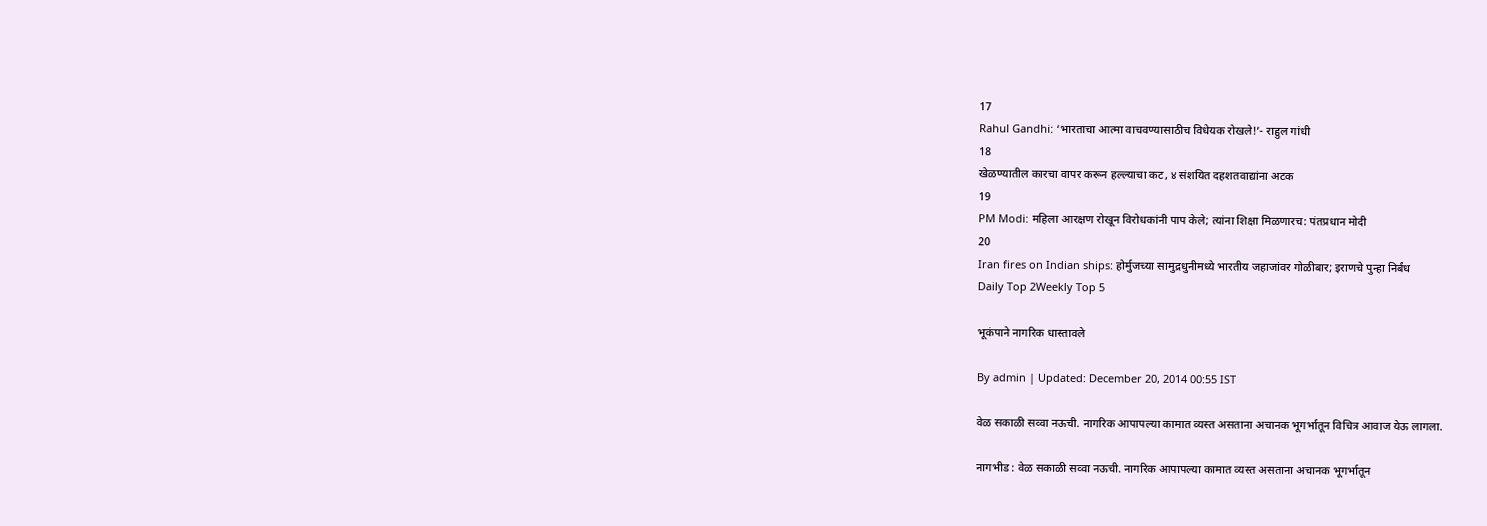17
Rahul Gandhi: ‘भारताचा आत्मा वाचवण्यासाठीच विधेयक रोखले!’- राहुल गांधी
18
खेळण्यातील कारचा वापर करून हल्ल्याचा कट, ४ संशयित दहशतवाद्यांना अटक
19
PM Modi: महिला आरक्षण रोखून विरोधकांनी पाप केले; त्यांना शिक्षा मिळणारच: पंतप्रधान मोदी
20
Iran fires on Indian ships: होर्मुजच्या सामुद्रधुनीमध्ये भारतीय जहाजांवर गोळीबार; इराणचे पुन्हा निर्बंध
Daily Top 2Weekly Top 5

भूकंपाने नागरिक धास्तावले

By admin | Updated: December 20, 2014 00:55 IST

वेळ सकाळी सव्वा नऊची. नागरिक आपापल्या कामात व्यस्त असताना अचानक भूगर्भातून विचित्र आवाज येऊ लागला.

नागभीड : वेळ सकाळी सव्वा नऊची. नागरिक आपापल्या कामात व्यस्त असताना अचानक भूगर्भातून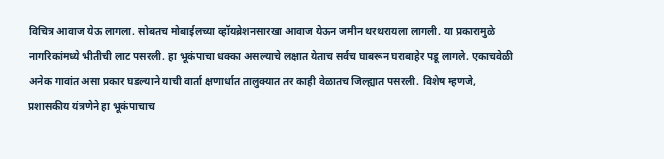विचित्र आवाज येऊ लागला. सोबतच मोबाईलच्या व्हॉयब्रेशनसारखा आवाज येऊन जमीन थरथरायला लागली. या प्रकारामुळे नागरिकांमध्ये भीतीची लाट पसरली. हा भूकंपाचा धक्का असल्याचे लक्षात येताच सर्वच घाबरून घराबाहेर पडू लागले. एकाचवेळी अनेक गावांत असा प्रकार घडल्याने याची वार्ता क्षणार्धात तालुक्यात तर काही वेळातच जिल्ह्यात पसरली. विशेष म्हणजे, प्रशासकीय यंत्रणेने हा भूकंपाचाच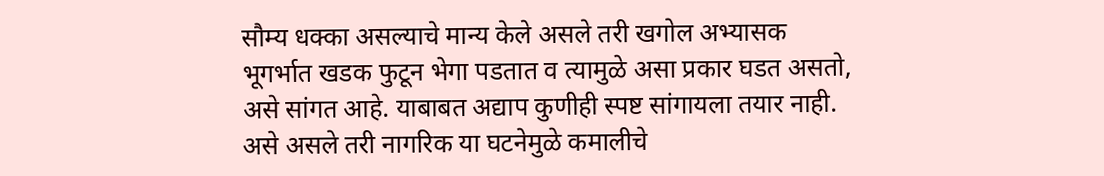सौम्य धक्का असल्याचे मान्य केले असले तरी खगोल अभ्यासक भूगर्भात खडक फुटून भेगा पडतात व त्यामुळे असा प्रकार घडत असतो, असे सांगत आहे. याबाबत अद्याप कुणीही स्पष्ट सांगायला तयार नाही. असे असले तरी नागरिक या घटनेमुळे कमालीचे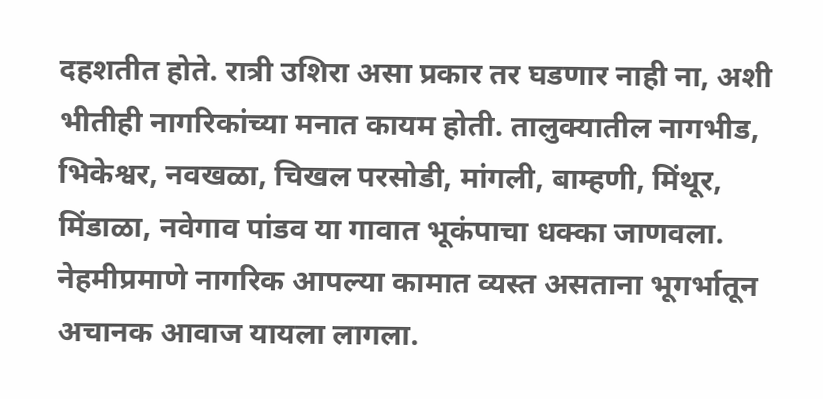दहशतीत होते. रात्री उशिरा असा प्रकार तर घडणार नाही ना, अशी भीतीही नागरिकांच्या मनात कायम होती. तालुक्यातील नागभीड, भिकेश्वर, नवखळा, चिखल परसोडी, मांगली, बाम्हणी, मिंथूर, मिंडाळा, नवेगाव पांडव या गावात भूकंपाचा धक्का जाणवला. नेहमीप्रमाणे नागरिक आपल्या कामात व्यस्त असताना भूगर्भातून अचानक आवाज यायला लागला.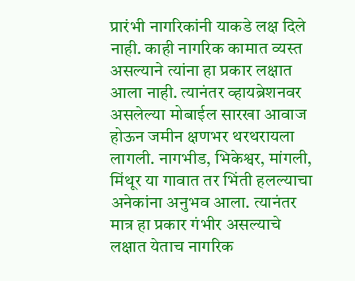प्रारंभी नागरिकांनी याकडे लक्ष दिले नाही. काही नागरिक कामात व्यस्त असल्याने त्यांना हा प्रकार लक्षात आला नाही. त्यानंतर व्हायब्रेशनवर असलेल्या मोबाईल सारखा आवाज होऊन जमीन क्षणभर थरथरायला लागली. नागभीड, भिकेश्वर, मांगली, मिंथूर या गावात तर भिंती हलल्याचा अनेकांना अनुभव आला. त्यानंतर मात्र हा प्रकार गंभीर असल्याचे लक्षात येताच नागरिक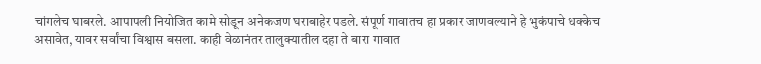चांगलेच घाबरले. आपापली नियोजित कामे सोडून अनेकजण घराबाहेर पडले. संपूर्ण गावातच हा प्रकार जाणवल्याने हे भुकंपाचे धक्केच असावेत, यावर सर्वांचा विश्वास बसला. काही वेळानंतर तालुक्यातील दहा ते बारा गावात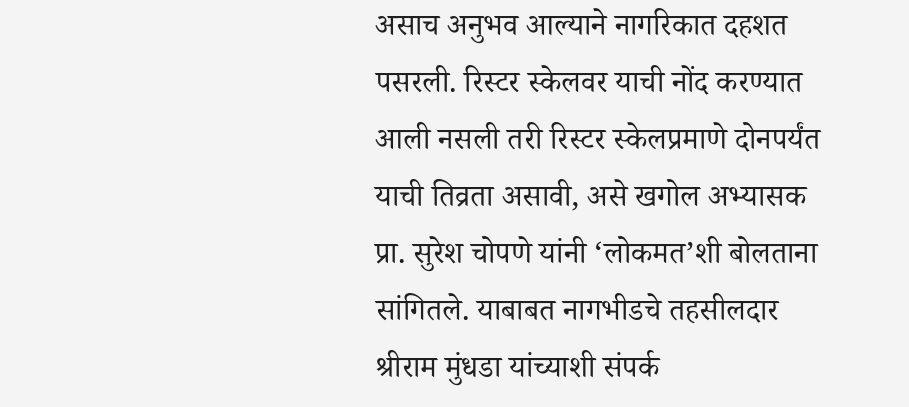असाच अनुभव आल्याने नागरिकात दहशत पसरली. रिस्टर स्केलवर याची नोंद करण्यात आली नसली तरी रिस्टर स्केलप्रमाणे दोनपर्यंत याची तिव्रता असावी, असे खगोल अभ्यासक प्रा. सुरेश चोपणे यांनी ‘लोकमत’शी बोलताना सांगितले. याबाबत नागभीडचे तहसीलदार श्रीराम मुंधडा यांच्याशी संपर्क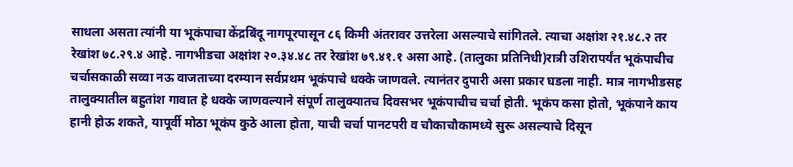साधला असता त्यांनी या भूकंपाचा केंद्रबिंदू नागपूरपासून ८६ किमी अंतरावर उत्तरेला असल्याचे सांगितले. त्याचा अक्षांश २१.४८.२ तर रेखांश ७८.२९.४ आहे. नागभीडचा अक्षांश २०.३४.४८ तर रेखांश ७९.४१.१ असा आहे. (तालुका प्रतिनिधी)रात्री उशिरापर्यंत भूकंपाचीच चर्चासकाळी सव्वा नऊ वाजताच्या दरम्यान सर्वप्रथम भूकंपाचे धक्के जाणवले. त्यानंतर दुपारी असा प्रकार घडला नाही. मात्र नागभीडसह तालुक्यातील बहुतांश गावात हे धक्के जाणवल्याने संपूर्ण तालुक्यातच दिवसभर भूकंपाचीच चर्चा होती. भूकंप कसा होतो, भूकंपाने काय हानी होऊ शकते, यापूर्वी मोठा भूकंप कुठे आला होता, याची चर्चा पानटपरी व चौकाचौकामध्ये सुरू असल्याचे दिसून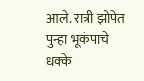आले. रात्री झोपेत पुन्हा भूकंपाचे धक्के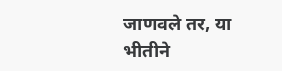जाणवले तर, या भीतीने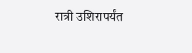रात्री उशिरापर्यंत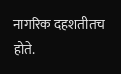नागरिक दहशतीतच होते.